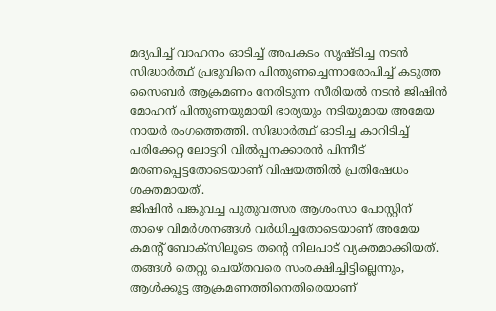മദ്യപിച്ച് വാഹനം ഓടിച്ച് അപകടം സൃഷ്ടിച്ച നടൻ സിദ്ധാർത്ഥ് പ്രഭുവിനെ പിന്തുണച്ചെന്നാരോപിച്ച് കടുത്ത സൈബർ ആക്രമണം നേരിടുന്ന സീരിയൽ നടൻ ജിഷിൻ മോഹന് പിന്തുണയുമായി ഭാര്യയും നടിയുമായ അമേയ നായർ രംഗത്തെത്തി. സിദ്ധാർത്ഥ് ഓടിച്ച കാറിടിച്ച് പരിക്കേറ്റ ലോട്ടറി വിൽപ്പനക്കാരൻ പിന്നീട് മരണപ്പെട്ടതോടെയാണ് വിഷയത്തിൽ പ്രതിഷേധം ശക്തമായത്.
ജിഷിൻ പങ്കുവച്ച പുതുവത്സര ആശംസാ പോസ്റ്റിന് താഴെ വിമർശനങ്ങൾ വർധിച്ചതോടെയാണ് അമേയ കമന്റ് ബോക്സിലൂടെ തന്റെ നിലപാട് വ്യക്തമാക്കിയത്. തങ്ങൾ തെറ്റു ചെയ്തവരെ സംരക്ഷിച്ചിട്ടില്ലെന്നും, ആൾക്കൂട്ട ആക്രമണത്തിനെതിരെയാണ്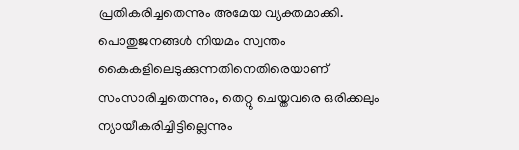പ്രതികരിച്ചതെന്നും അമേയ വ്യക്തമാക്കി.
പൊതുജനങ്ങൾ നിയമം സ്വന്തം കൈകളിലെടുക്കുന്നതിനെതിരെയാണ് സംസാരിച്ചതെന്നും, തെറ്റു ചെയ്തവരെ ഒരിക്കലും ന്യായീകരിച്ചിട്ടില്ലെന്നും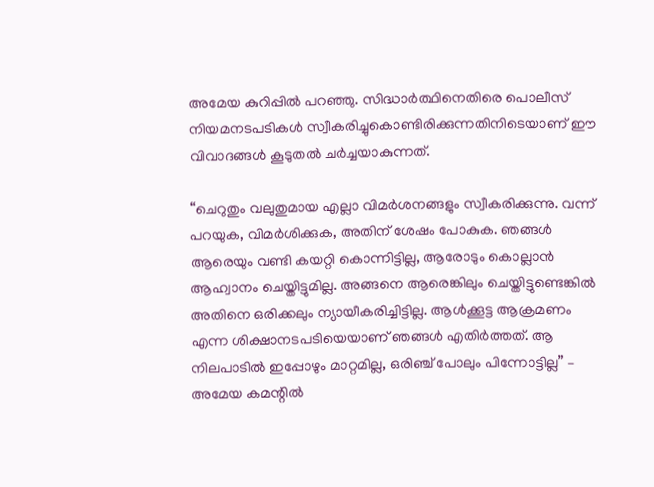അമേയ കുറിപ്പിൽ പറഞ്ഞു. സിദ്ധാർത്ഥിനെതിരെ പൊലീസ് നിയമനടപടികൾ സ്വീകരിച്ചുകൊണ്ടിരിക്കുന്നതിനിടെയാണ് ഈ വിവാദങ്ങൾ കൂടുതൽ ചർച്ചയാകുന്നത്.

“ചെറുതും വലുതുമായ എല്ലാ വിമർശനങ്ങളും സ്വീകരിക്കുന്നു. വന്ന് പറയുക, വിമർശിക്കുക, അതിന് ശേഷം പോകുക. ഞങ്ങൾ ആരെയും വണ്ടി കയറ്റി കൊന്നിട്ടില്ല, ആരോടും കൊല്ലാൻ ആഹ്വാനം ചെയ്തിട്ടുമില്ല. അങ്ങനെ ആരെങ്കിലും ചെയ്തിട്ടുണ്ടെങ്കിൽ അതിനെ ഒരിക്കലും ന്യായീകരിച്ചിട്ടില്ല. ആൾക്കൂട്ട ആക്രമണം എന്ന ശിക്ഷാനടപടിയെയാണ് ഞങ്ങൾ എതിർത്തത്. ആ നിലപാടിൽ ഇപ്പോഴും മാറ്റമില്ല, ഒരിഞ്ച് പോലും പിന്നോട്ടില്ല” – അമേയ കമന്റിൽ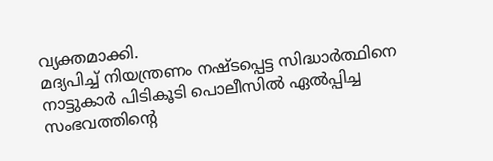വ്യക്തമാക്കി.
മദ്യപിച്ച് നിയന്ത്രണം നഷ്ടപ്പെട്ട സിദ്ധാർത്ഥിനെ നാട്ടുകാർ പിടികൂടി പൊലീസിൽ ഏൽപ്പിച്ച സംഭവത്തിന്റെ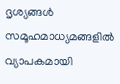ദൃശ്യങ്ങൾ സമൂഹമാധ്യമങ്ങളിൽ വ്യാപകമായി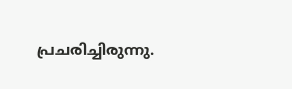പ്രചരിച്ചിരുന്നു.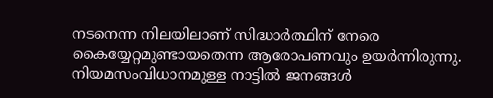നടനെന്ന നിലയിലാണ് സിദ്ധാർത്ഥിന് നേരെ കൈയ്യേറ്റമുണ്ടായതെന്ന ആരോപണവും ഉയർന്നിരുന്നു. നിയമസംവിധാനമുള്ള നാട്ടിൽ ജനങ്ങൾ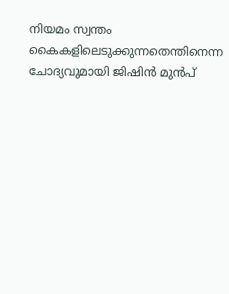നിയമം സ്വന്തം കൈകളിലെടുക്കുന്നതെന്തിനെന്ന ചോദ്യവുമായി ജിഷിൻ മുൻപ്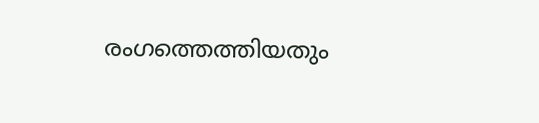രംഗത്തെത്തിയതും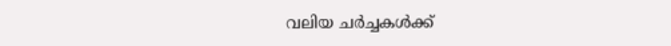വലിയ ചർച്ചകൾക്ക്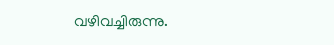വഴിവച്ചിരുന്നു.